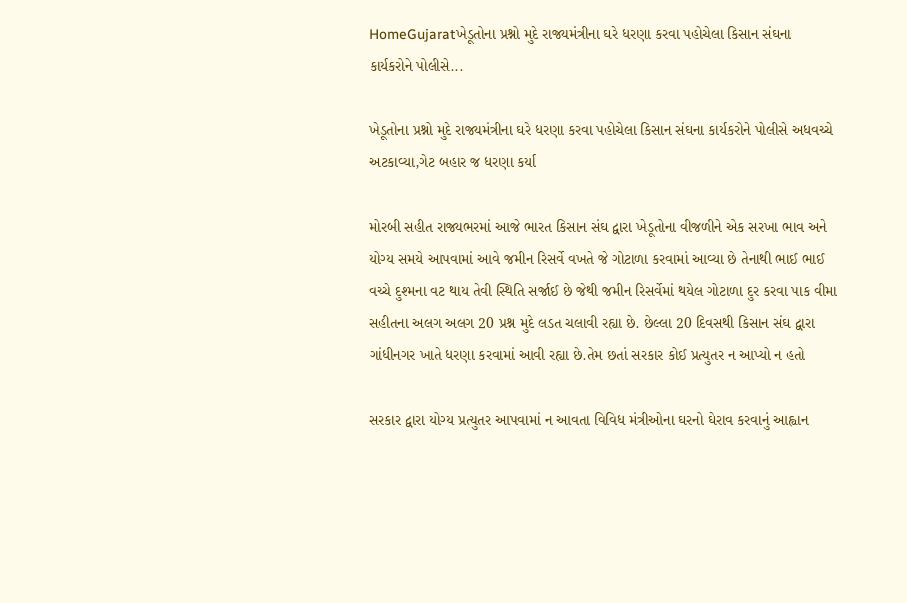HomeGujaratખેડૂતોના પ્રશ્નો મુદે રાજ્યમંત્રીના ઘરે ધરણા કરવા પહોચેલા કિસાન સંઘના કાર્યકરોને પોલીસે...

ખેડૂતોના પ્રશ્નો મુદે રાજ્યમંત્રીના ઘરે ધરણા કરવા પહોચેલા કિસાન સંઘના કાર્યકરોને પોલીસે અધવચ્ચે અટકાવ્યા,ગેટ બહાર જ ધરણા કર્યા

મોરબી સહીત રાજ્યભરમાં આજે ભારત કિસાન સંઘ દ્વારા ખેડૂતોના વીજળીને એક સરખા ભાવ અને યોગ્ય સમયે આપવામાં આવે જમીન રિસર્વે વખતે જે ગોટાળા કરવામાં આવ્યા છે તેનાથી ભાઈ ભાઈ વચ્ચે દુશ્મના વટ થાય તેવી સ્થિતિ સર્જાઈ છે જેથી જમીન રિસર્વેમાં થયેલ ગોટાળા દુર કરવા પાક વીમા સહીતના અલગ અલગ 20 પ્રશ્ન મુદે લડત ચલાવી રહ્યા છે. છેલ્લા 20 દિવસથી કિસાન સંઘ દ્વારા ગાંધીનગર ખાતે ધરણા કરવામાં આવી રહ્યા છે.તેમ છતાં સરકાર કોઈ પ્રત્યુતર ન આપ્યો ન હતો

સરકાર દ્વારા યોગ્ય પ્રત્યુતર આપવામાં ન આવતા વિવિધ મંત્રીઓના ઘરનો ઘેરાવ કરવાનું આહ્વાન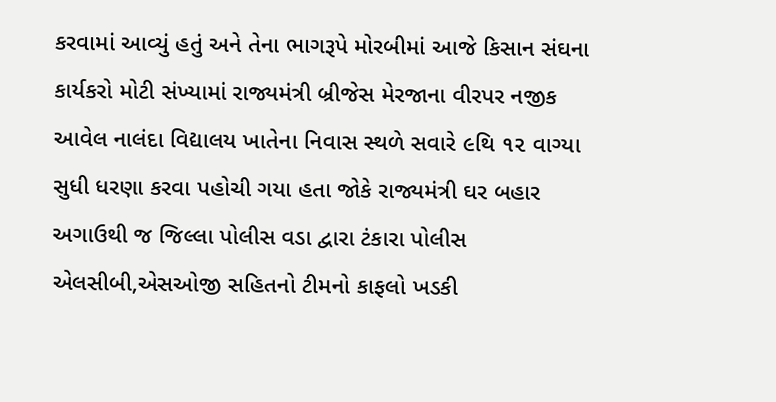કરવામાં આવ્યું હતું અને તેના ભાગરૂપે મોરબીમાં આજે કિસાન સંઘના કાર્યકરો મોટી સંખ્યામાં રાજ્યમંત્રી બ્રીજેસ મેરજાના વીરપર નજીક આવેલ નાલંદા વિદ્યાલય ખાતેના નિવાસ સ્થળે સવારે ૯થિ ૧૨ વાગ્યા સુધી ધરણા કરવા પહોચી ગયા હતા જોકે રાજ્યમંત્રી ઘર બહાર અગાઉથી જ જિલ્લા પોલીસ વડા દ્વારા ટંકારા પોલીસ એલસીબી,એસઓજી સહિતનો ટીમનો કાફલો ખડકી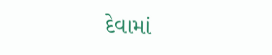દેવામાં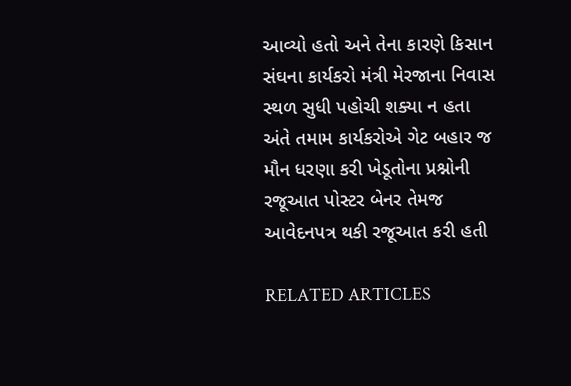આવ્યો હતો અને તેના કારણે કિસાન સંઘના કાર્યકરો મંત્રી મેરજાના નિવાસ સ્થળ સુધી પહોચી શક્યા ન હતા અંતે તમામ કાર્યકરોએ ગેટ બહાર જ મૌન ધરણા કરી ખેડૂતોના પ્રશ્નોની રજૂઆત પોસ્ટર બેનર તેમજ આવેદનપત્ર થકી રજૂઆત કરી હતી

RELATED ARTICLES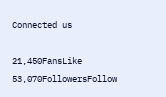Connected us

21,450FansLike
53,070FollowersFollow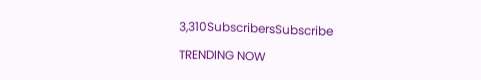3,310SubscribersSubscribe

TRENDING NOW